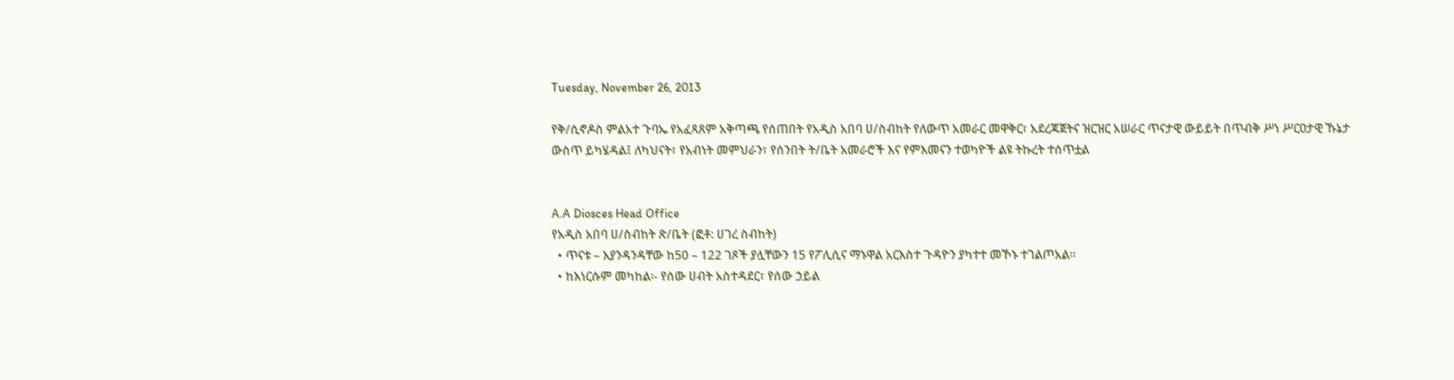Tuesday, November 26, 2013

የቅ/ሲኖዶስ ምልአተ ጉባኤ የአፈጻጸም አቅጣጫ የሰጠበት የአዲስ አበባ ሀ/ስብከት የለውጥ አመራር መዋቅር፣ አደረጃጀትና ዝርዝር አሠራር ጥናታዊ ውይይት በጥብቅ ሥነ ሥርዐታዊ ኹኔታ ውስጥ ይካሄዳል፤ ለካህናት፣ የአብነት መምህራን፣ የሰንበት ት/ቤት አመራሮች እና የምእመናን ተወካዮች ልዩ ትኩረት ተሰጥቷል


A.A Diosces Head Office
የአዲስ አበባ ሀ/ስብከት ጽ/ቤት (ፎቶ: ሀገረ ስብከት)
  • ጥናቱ – እያንዳንዳቸው ከ50 – 122 ገጾች ያሏቸውን 15 የፖሊሲና ማኑዋል አርእስተ ጉዳዮን ያካተተ መኾኑ ተገልጦአል፡፡
  • ከእነርሱም መካከል፡- የሰው ሀብት አስተዳደር፣ የሰው ኃይል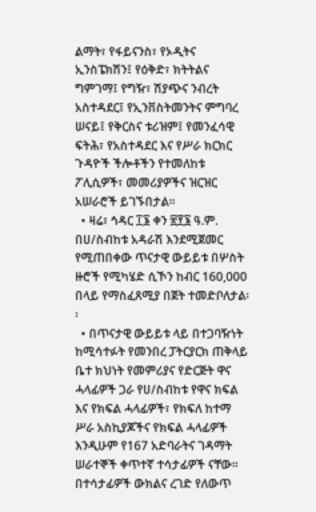ልማት፣ የፋይናንስ፣ የኦዲትና ኢንስፔክሽን፤ የዕቅድ፣ ክትትልና ግምገማ፤ የግዥ፣ ሽያጭና ንብረት አስተዳደር፤ የኢንቨስትመንትና ምግባረ ሠናይ፤ የቅርስና ቱሪዝም፤ የመንፈሳዊ ፍትሕ፣ የአስተዳደር እና የሥራ ክርክር ጉዳዮች ችሎቶችን የተመለከቱ ፖሊሲዎች፣ መመሪያዎችና ዝርዝር አሠራሮች ይገኙበታል፡፡
  • ዛሬ፣ ኅዳር ፲፮ ቀን ፳፻፮ ዓ.ም. በሀ/ስብከቱ አዳራሽ እንደሚጀመር የሚጠበቀው ጥናታዊ ውይይቱ በሦስት ዙሮች የሚካሄድ ሲኾን ከብር 160,000 በላይ የማስፈጸሚያ በጀት ተመድቦለታል፡፡
  • በጥናታዊ ውይይቱ ላይ በተጋባዥነት ከሚሳተፉት የመንበረ ፓትርያርክ ጠቅላይ ቤተ ክህነት የመምሪያና የድርጅት ዋና ሓላፊዎች ጋራ የሀ/ስብከቱ የዋና ክፍል እና የክፍል ሓላፊዎች፣ የክፍለ ከተማ ሥራ አስኪያጆችና የክፍል ሓላፊዎች እንዲሁም የ167 አድባራትና ገዳማት ሠራተኞች ቀጥተኛ ተሳታፊዎች ናቸው፡፡ በተሳታፊዎች ውክልና ረገድ የለውጥ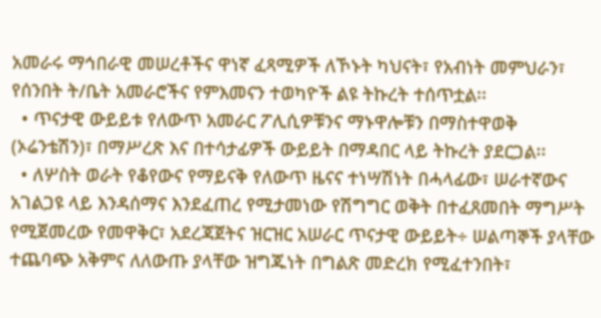አመራሩ ማኅበራዊ መሠረቶችና ዋነኛ ፈጻሚዎች ለኾኑት ካህናት፣ የአብነት መምህራን፣ የሰንበት ት/ቤት አመራሮችና የምእመናን ተወካዮች ልዩ ትኩረት ተሰጥቷል፡፡
  • ጥናታዊ ውይይቱ የለውጥ አመራር ፖሊሲዎቹንና ማኑዋሎቹን በማስተዋወቅ (ኦሬንቴሽን)፣ በማሥረጽ እና በተሳታፊዎች ውይይት በማዳበር ላይ ትኩረት ያደርጋል፡፡
  • ለሦስት ወራት የቆየውና የማይናቅ የለውጥ ዜናና ተነሣሽነት በሓላፊው፣ ሠራተኛውና አገልጋዩ ላይ እንዳሰማና እንደፈጠረ የሚታመነው የሽግግር ወቅት በተፈጸመበት ማግሥት የሚጀመረው የመዋቅር፣ አደረጃጀትና ዝርዝር አሠራር ጥናታዊ ውይይት÷ ሠልጣኞች ያላቸው ተጨባጭ አቅምና ለለውጡ ያላቸው ዝግጁነት በግልጽ መድረክ የሚፈተንበት፣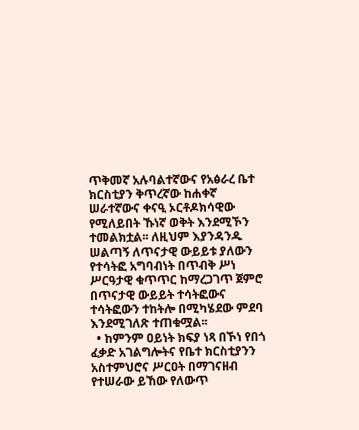ጥቅመኛ አሉባልተኛውና የአፅራረ ቤተ ክርስቲያን ቅጥረኛው ከሐቀኛ ሠራተኛውና ቀናዒ ኦርቶዶክሳዊው የሚለይበት ኹነኛ ወቅት እንደሚኾን ተመልክቷል፡፡ ለዚህም እያንዳንዱ ሠልጣኝ ለጥናታዊ ውይይቱ ያለውን የተሳትፎ አግባብነት በጥብቅ ሥነ ሥርዓታዊ ቁጥጥር ከማረጋገጥ ጀምሮ በጥናታዊ ውይይት ተሳትፎውና ተሳትፎውን ተከትሎ በሚካሄደው ምደባ እንደሚገለጽ ተጠቁሟል፡፡
  • ከምንም ዐይነት ክፍያ ነጻ በኾነ የበጎ ፈቃድ አገልግሎትና የቤተ ክርስቲያንን አስተምህሮና ሥርዐት በማገናዘብ የተሠራው ይኸው የለውጥ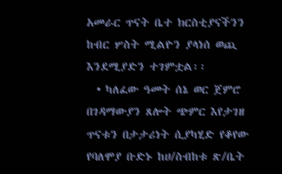አመራር ጥናት ቤተ ክርስቲያናችንን ከብር ሦስት ሚልዮን ያላነሰ ወጪ እንደሚያድን ተገምቷል፡፡
  • ካለፈው ዓመት ሰኔ ወር ጀምሮ በገዳማውያን ጸሎት ጭምር እየታገዘ ጥናቱን በታታሪነት ሲያካሂድ የቆየው የባለሞያ ቡድኑ ከሀ/ስብከቱ ጽ/ቤት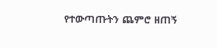የተውጣጡትን ጨምሮ ዘጠኝ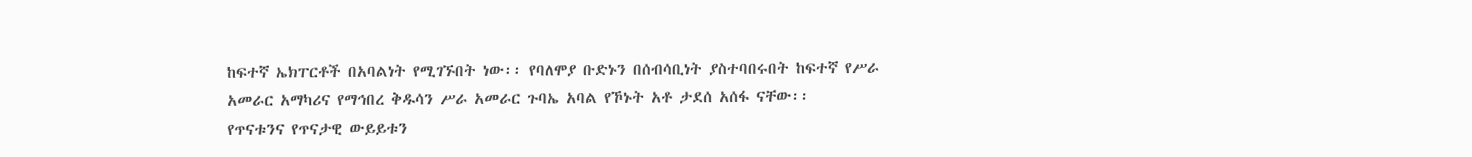ከፍተኛ ኤክፐርቶች በአባልነት የሚገኙበት ነው፡፡ የባለሞያ ቡድኑን በሰብሳቢነት ያስተባበሩበት ከፍተኛ የሥራ አመራር አማካሪና የማኅበረ ቅዱሳን ሥራ አመራር ጉባኤ አባል የኾኑት አቶ ታደሰ አሰፋ ናቸው፡፡
የጥናቱንና የጥናታዊ ውይይቱን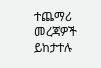ተጨማሪ መረጃዎች ይከታተሉ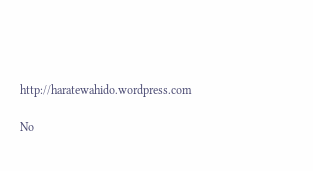http://haratewahido.wordpress.com

No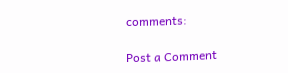comments:

Post a Comment